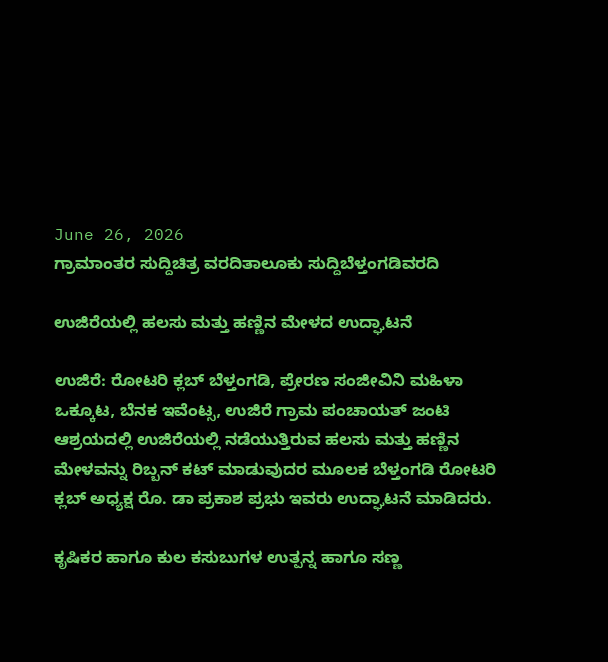June 26, 2026
ಗ್ರಾಮಾಂತರ ಸುದ್ದಿಚಿತ್ರ ವರದಿತಾಲೂಕು ಸುದ್ದಿಬೆಳ್ತಂಗಡಿವರದಿ

ಉಜಿರೆಯಲ್ಲಿ ಹಲಸು ಮತ್ತು ಹಣ್ಣಿನ ಮೇಳದ ಉದ್ಘಾಟನೆ

ಉಜಿರೆ: ರೋಟರಿ ಕ್ಲಬ್ ಬೆಳ್ತಂಗಡಿ, ಪ್ರೇರಣ ಸಂಜೀವಿನಿ ಮಹಿಳಾ ಒಕ್ಕೂಟ, ಬೆನಕ ಇವೆಂಟ್ಸ, ಉಜಿರೆ ಗ್ರಾಮ ಪಂಚಾಯತ್ ಜಂಟಿ ಆಶ್ರಯದಲ್ಲಿ ಉಜಿರೆಯಲ್ಲಿ ನಡೆಯುತ್ತಿರುವ ಹಲಸು ಮತ್ತು ಹಣ್ಣಿನ ಮೇಳವನ್ನು ರಿಬ್ಬನ್ ಕಟ್ ಮಾಡುವುದರ ಮೂಲಕ ಬೆಳ್ತಂಗಡಿ ರೋಟರಿ ಕ್ಲಬ್ ಅಧ್ಯಕ್ಷ ರೊ. ಡಾ ಪ್ರಕಾಶ ಪ್ರಭು ಇವರು ಉದ್ಘಾಟನೆ ಮಾಡಿದರು.

ಕೃಷಿಕರ ಹಾಗೂ ಕುಲ ಕಸುಬುಗಳ ಉತ್ಪನ್ನ ಹಾಗೂ ಸಣ್ಣ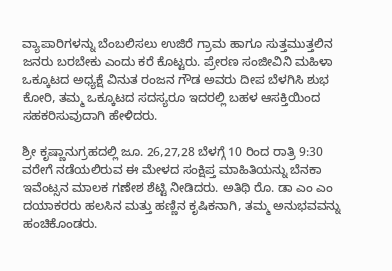ವ್ಯಾಪಾರಿಗಳನ್ನು ಬೆಂಬಲಿಸಲು ಉಜಿರೆ ಗ್ರಾಮ ಹಾಗೂ ಸುತ್ತಮುತ್ತಲಿನ ಜನರು ಬರಬೇಕು ಎಂದು ಕರೆ ಕೊಟ್ಟರು. ಪ್ರೇರಣ ಸಂಜೀವಿನಿ ಮಹಿಳಾ ಒಕ್ಕೂಟದ ಅಧ್ಯಕ್ಷೆ ವಿನುತ ರಂಜನ ಗೌಡ ಅವರು ದೀಪ ಬೆಳಗಿಸಿ ಶುಭ ಕೋರಿ, ತಮ್ಮ ಒಕ್ಕೂಟದ ಸದಸ್ಯರೂ ಇದರಲ್ಲಿ ಬಹಳ ಆಸಕ್ತಿಯಿಂದ ಸಹಕರಿಸುವುದಾಗಿ ಹೇಳಿದರು.

ಶ್ರೀ ಕೃಷ್ಣಾನುಗ್ರಹದಲ್ಲಿ ಜೂ. 26,27,28 ಬೆಳಗ್ಗೆ 10 ರಿಂದ ರಾತ್ರಿ 9:30 ವರೇಗೆ ನಡೆಯಲಿರುವ ಈ ಮೇಳದ ಸಂಕ್ಷಿಪ್ತ ಮಾಹಿತಿಯನ್ನು ಬೆನಕಾ ಇವೆಂಟ್ಸನ ಮಾಲಕ ಗಣೇಶ ಶೆಟ್ಟಿ ನೀಡಿದರು. ಅತಿಥಿ ರೊ. ಡಾ ಎಂ ಎಂ ದಯಾಕರರು ಹಲಸಿನ ಮತ್ತು ಹಣ್ಣಿನ ಕೃಷಿಕನಾಗಿ, ತಮ್ಮ ಅನುಭವವನ್ನು ಹಂಚಿಕೊಂಡರು.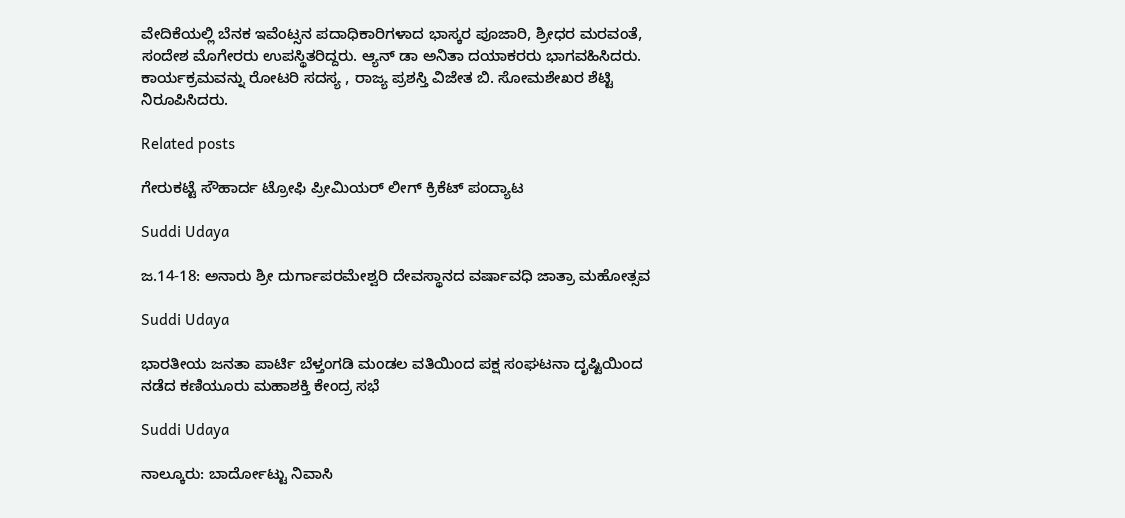ವೇದಿಕೆಯಲ್ಲಿ ಬೆನಕ ಇವೆಂಟ್ಸನ ಪದಾಧಿಕಾರಿಗಳಾದ ಭಾಸ್ಕರ ಪೂಜಾರಿ, ಶ್ರೀಧರ ಮರವಂತೆ, ಸಂದೇಶ ಮೊಗೇರರು ಉಪಸ್ಥಿತರಿದ್ದರು. ಆ್ಯನ್ ಡಾ ಅನಿತಾ ದಯಾಕರರು ಭಾಗವಹಿಸಿದರು. ಕಾರ್ಯಕ್ರಮವನ್ನು ರೋಟರಿ ಸದಸ್ಯ , ರಾಜ್ಯ ಪ್ರಶಸ್ತಿ ವಿಜೇತ ಬಿ. ಸೋಮಶೇಖರ ಶೆಟ್ಟಿ ನಿರೂಪಿಸಿದರು.

Related posts

ಗೇರುಕಟ್ಟೆ ಸೌಹಾರ್ದ ಟ್ರೋಫಿ ಪ್ರೀಮಿಯರ್ ಲೀಗ್ ಕ್ರಿಕೆಟ್ ಪಂದ್ಯಾಟ

Suddi Udaya

ಜ.14-18: ಅನಾರು ಶ್ರೀ ದುರ್ಗಾಪರಮೇಶ್ವರಿ ದೇವಸ್ಥಾನದ ವರ್ಷಾವಧಿ ಜಾತ್ರಾ ಮಹೋತ್ಸವ

Suddi Udaya

ಭಾರತೀಯ ಜನತಾ ಪಾರ್ಟಿ ಬೆಳ್ತಂಗಡಿ ಮಂಡಲ ವತಿಯಿಂದ ಪಕ್ಷ ಸಂಘಟನಾ ದೃಷ್ಟಿಯಿಂದ ನಡೆದ ಕಣಿಯೂರು ಮಹಾಶಕ್ತಿ ಕೇಂದ್ರ ಸಭೆ

Suddi Udaya

ನಾಲ್ಕೂರು: ಬಾರ್ದೋಟ್ಟು ನಿವಾಸಿ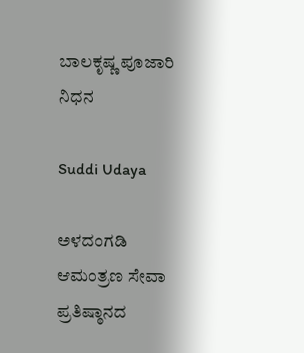ಬಾಲಕೃಷ್ಣ ಪೂಜಾರಿ ನಿಧನ

Suddi Udaya

ಅಳದಂಗಡಿ ಆಮಂತ್ರಣ ಸೇವಾ ಪ್ರತಿಷ್ಠಾನದ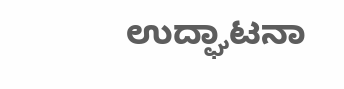ಉದ್ಘಾಟನಾ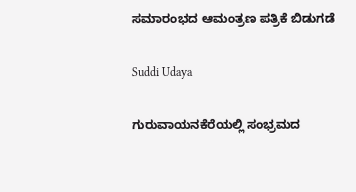ಸಮಾರಂಭದ ಆಮಂತ್ರಣ ಪತ್ರಿಕೆ ಬಿಡುಗಡೆ

Suddi Udaya

ಗುರುವಾಯನಕೆರೆಯಲ್ಲಿ ಸಂಭ್ರಮದ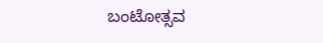ಬಂಟೋತ್ಸವ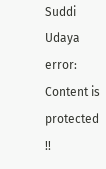Suddi Udaya
error: Content is protected !!